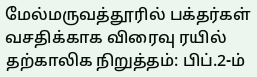மேல்மருவத்தூரில் பக்தர்கள் வசதிக்காக விரைவு ரயில் தற்காலிக நிறுத்தம்: பிப்.2-ம்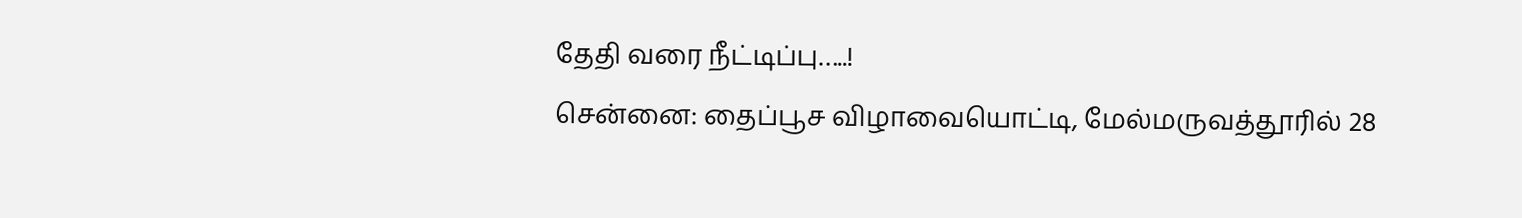தேதி வரை நீட்டிப்பு…..!
சென்னை: தைப்பூச விழாவையொட்டி, மேல்மருவத்தூரில் 28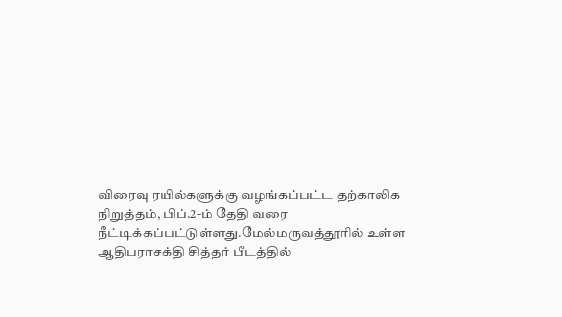விரைவு ரயில்களுக்கு வழங்கப்பட்ட தற்காலிக நிறுத்தம், பிப்.2-ம் தேதி வரை நீட்டிக்கப்பட்டுள்ளது.மேல்மருவத்தூரில் உள்ள ஆதிபராசக்தி சித்தர் பீடத்தில்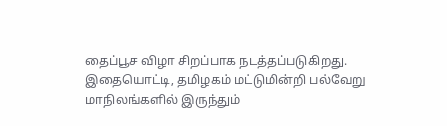தைப்பூச விழா சிறப்பாக நடத்தப்படுகிறது. இதையொட்டி, தமிழகம் மட்டுமின்றி பல்வேறு மாநிலங்களில் இருந்தும்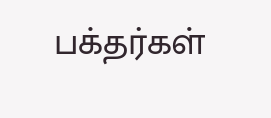பக்தர்கள்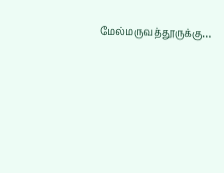மேல்மருவத்தூருக்கு…